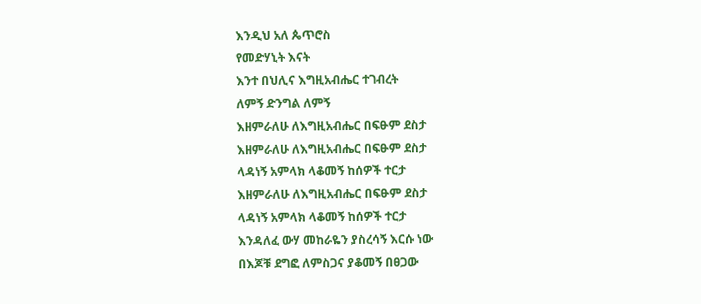እንዲህ አለ ጴጥሮስ
የመድሃኒት እናት
እንተ በህሊና እግዚአብሔር ተገብረት
ለምኝ ድንግል ለምኝ
እዘምራለሁ ለእግዚአብሔር በፍፁም ደስታ
እዘምራለሁ ለእግዚአብሔር በፍፁም ደስታ
ላዳነኝ አምላክ ላቆመኝ ከሰዎች ተርታ
እዘምራለሁ ለእግዚአብሔር በፍፁም ደስታ
ላዳነኝ አምላክ ላቆመኝ ከሰዎች ተርታ
እንዳለፈ ውሃ መከራዬን ያስረሳኝ እርሱ ነው
በእጆቹ ደግፎ ለምስጋና ያቆመኝ በፀጋው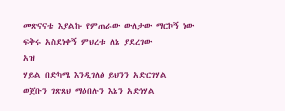መጽናናቴ እያልኩ የምጠራው ውለታው ማርኮኝ ነው
ፍቅሩ አስደነቀኝ ምህረቱ ለኔ ያደረገው
አዝ
ሃይል በድካሜ እንዲገለፅ ይህንን አድርገሃል
ወጀቡን ገጽጸህ ማዕበሉን እኔን አድነሃል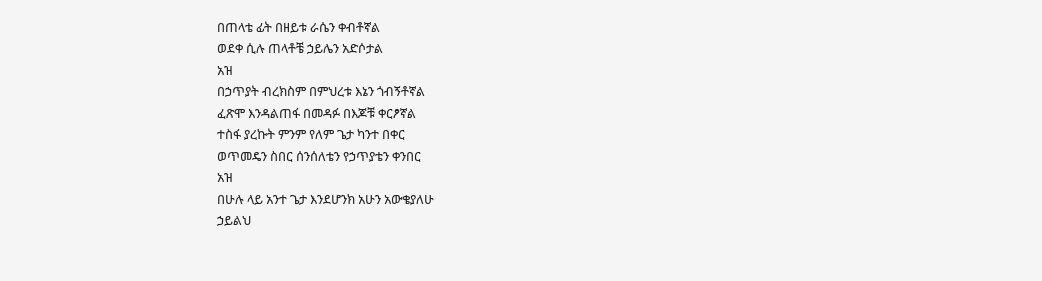በጠላቴ ፊት በዘይቱ ራሴን ቀብቶኛል
ወደቀ ሲሉ ጠላቶቼ ኃይሌን አድሶታል
አዝ
በኃጥያት ብረክስም በምህረቱ እኔን ጎብኝቶኛል
ፈጽሞ እንዳልጠፋ በመዳፉ በእጆቹ ቀርፆኛል
ተስፋ ያረኩት ምንም የለም ጌታ ካንተ በቀር
ወጥመዴን ስበር ሰንሰለቴን የኃጥያቴን ቀንበር
አዝ
በሁሉ ላይ አንተ ጌታ እንደሆንክ አሁን አውቄያለሁ
ኃይልህ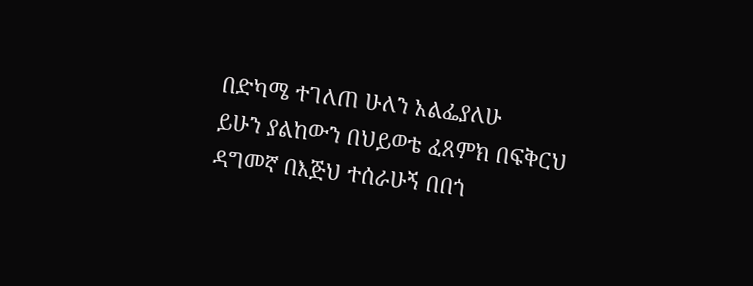በድካሜ ተገለጠ ሁለን አልፌያለሁ
ይሁን ያልከውን በህይወቴ ፈጸምክ በፍቅርህ
ዳግመኛ በእጅህ ተሰራሁኝ በበጎ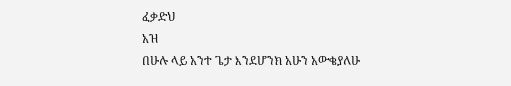ፈቃድህ
አዝ
በሁሉ ላይ አንተ ጌታ እንደሆንክ አሁን አውቄያለሁ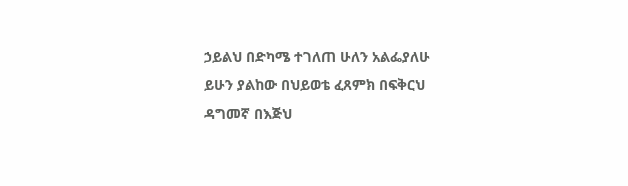ኃይልህ በድካሜ ተገለጠ ሁለን አልፌያለሁ
ይሁን ያልከው በህይወቴ ፈጸምክ በፍቅርህ
ዳግመኛ በእጅህ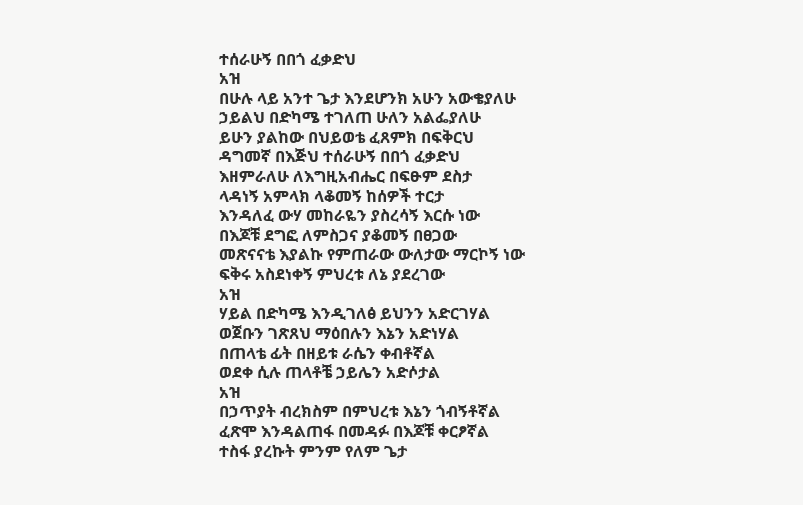ተሰራሁኝ በበጎ ፈቃድህ
አዝ
በሁሉ ላይ አንተ ጌታ እንደሆንክ አሁን አውቄያለሁ
ኃይልህ በድካሜ ተገለጠ ሁለን አልፌያለሁ
ይሁን ያልከው በህይወቴ ፈጸምክ በፍቅርህ
ዳግመኛ በእጅህ ተሰራሁኝ በበጎ ፈቃድህ
እዘምራለሁ ለእግዚአብሔር በፍፁም ደስታ
ላዳነኝ አምላክ ላቆመኝ ከሰዎች ተርታ
እንዳለፈ ውሃ መከራዬን ያስረሳኝ እርሱ ነው
በእጆቹ ደግፎ ለምስጋና ያቆመኝ በፀጋው
መጽናናቴ እያልኩ የምጠራው ውለታው ማርኮኝ ነው
ፍቅሩ አስደነቀኝ ምህረቱ ለኔ ያደረገው
አዝ
ሃይል በድካሜ እንዲገለፅ ይህንን አድርገሃል
ወጀቡን ገጽጸህ ማዕበሉን እኔን አድነሃል
በጠላቴ ፊት በዘይቱ ራሴን ቀብቶኛል
ወደቀ ሲሉ ጠላቶቼ ኃይሌን አድሶታል
አዝ
በኃጥያት ብረክስም በምህረቱ እኔን ጎብኝቶኛል
ፈጽሞ እንዳልጠፋ በመዳፉ በእጆቹ ቀርፆኛል
ተስፋ ያረኩት ምንም የለም ጌታ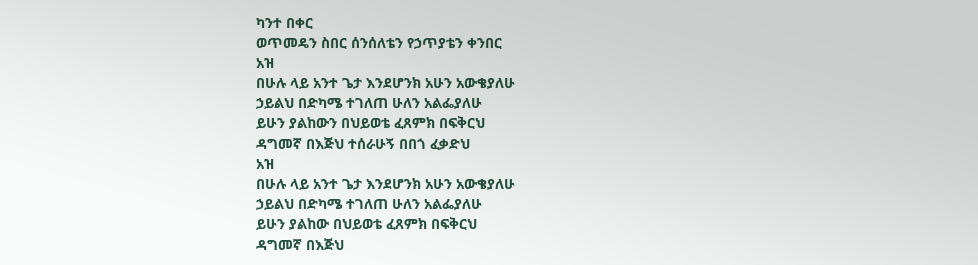ካንተ በቀር
ወጥመዴን ስበር ሰንሰለቴን የኃጥያቴን ቀንበር
አዝ
በሁሉ ላይ አንተ ጌታ እንደሆንክ አሁን አውቄያለሁ
ኃይልህ በድካሜ ተገለጠ ሁለን አልፌያለሁ
ይሁን ያልከውን በህይወቴ ፈጸምክ በፍቅርህ
ዳግመኛ በእጅህ ተሰራሁኝ በበጎ ፈቃድህ
አዝ
በሁሉ ላይ አንተ ጌታ እንደሆንክ አሁን አውቄያለሁ
ኃይልህ በድካሜ ተገለጠ ሁለን አልፌያለሁ
ይሁን ያልከው በህይወቴ ፈጸምክ በፍቅርህ
ዳግመኛ በእጅህ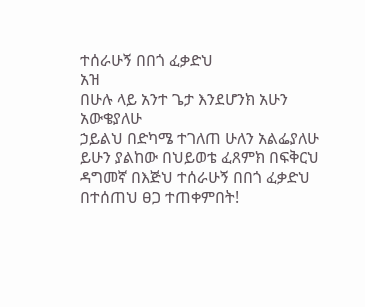ተሰራሁኝ በበጎ ፈቃድህ
አዝ
በሁሉ ላይ አንተ ጌታ እንደሆንክ አሁን አውቄያለሁ
ኃይልህ በድካሜ ተገለጠ ሁለን አልፌያለሁ
ይሁን ያልከው በህይወቴ ፈጸምክ በፍቅርህ
ዳግመኛ በእጅህ ተሰራሁኝ በበጎ ፈቃድህ
በተሰጠህ ፀጋ ተጠቀምበት!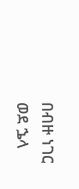በብዙ ነገር ወደ ኌላ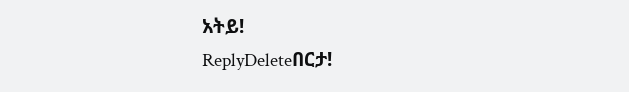አትይ!
ReplyDeleteበርታ!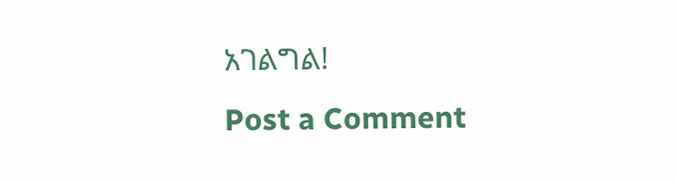አገልግል!
Post a Comment